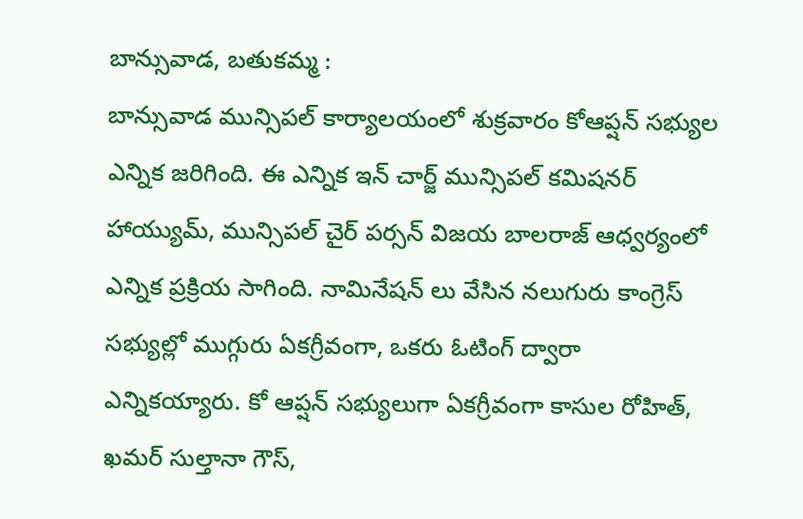బాన్సువాడ, బతుకమ్మ :
బాన్సువాడ మున్సిపల్ కార్యాలయంలో శుక్రవారం కోఆప్షన్ సభ్యుల ఎన్నిక జరిగింది. ఈ ఎన్నిక ఇన్ చార్జ్ మున్సిపల్ కమిషనర్ హాయ్యుమ్, మున్సిపల్ చైర్ పర్సన్ విజయ బాలరాజ్ ఆధ్వర్యంలో ఎన్నిక ప్రక్రియ సాగింది. నామినేషన్ లు వేసిన నలుగురు కాంగ్రెస్ సభ్యుల్లో ముగ్గురు ఏకగ్రీవంగా, ఒకరు ఓటింగ్ ద్వారా ఎన్నికయ్యారు. కో ఆప్షన్ సభ్యులుగా ఏకగ్రీవంగా కాసుల రోహిత్, ఖమర్ సుల్తానా గౌస్,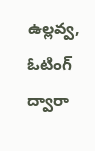ఉల్లవ్వ, ఓటింగ్ ద్వారా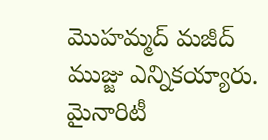మొహమ్మద్ మజీద్ ముజ్జు ఎన్నికయ్యారు. మైనారిటీ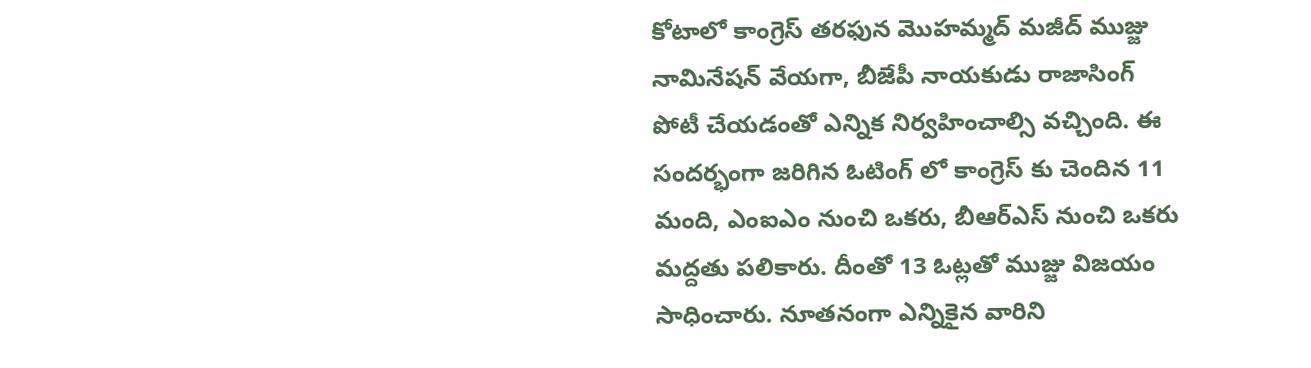కోటాలో కాంగ్రెస్ తరఫున మొహమ్మద్ మజీద్ ముజ్జు నామినేషన్ వేయగా, బీజేపీ నాయకుడు రాజాసింగ్ పోటీ చేయడంతో ఎన్నిక నిర్వహించాల్సి వచ్చింది. ఈ సందర్భంగా జరిగిన ఓటింగ్ లో కాంగ్రెస్ కు చెందిన 11 మంది, ఎంఐఎం నుంచి ఒకరు, బీఆర్ఎస్ నుంచి ఒకరు మద్దతు పలికారు. దీంతో 13 ఓట్లతో ముజ్జు విజయం సాధించారు. నూతనంగా ఎన్నికైన వారిని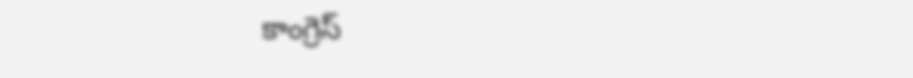కాంగ్రెస్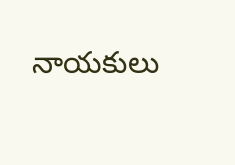నాయకులు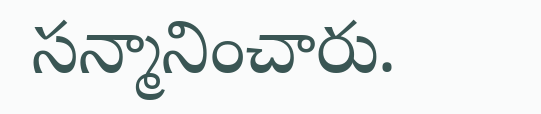సన్మానించారు.